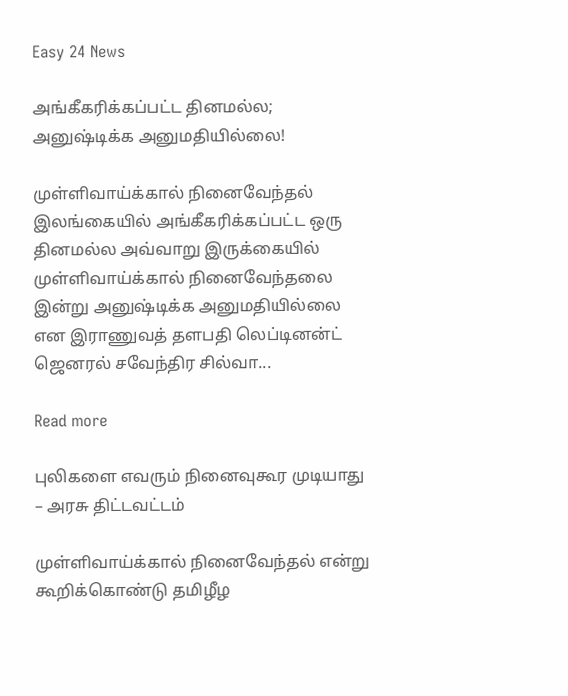Easy 24 News

அங்கீகரிக்கப்பட்ட தினமல்ல; அனுஷ்டிக்க அனுமதியில்லை!

முள்ளிவாய்க்கால் நினைவேந்தல் இலங்கையில் அங்கீகரிக்கப்பட்ட ஒரு தினமல்ல அவ்வாறு இருக்கையில் முள்ளிவாய்க்கால் நினைவேந்தலை இன்று அனுஷ்டிக்க அனுமதியில்லை என இராணுவத் தளபதி லெப்டினன்ட் ஜெனரல் சவேந்திர சில்வா...

Read more

புலிகளை எவரும் நினைவுகூர முடியாது – அரசு திட்டவட்டம்

முள்ளிவாய்க்கால் நினைவேந்தல் என்று கூறிக்கொண்டு தமிழீழ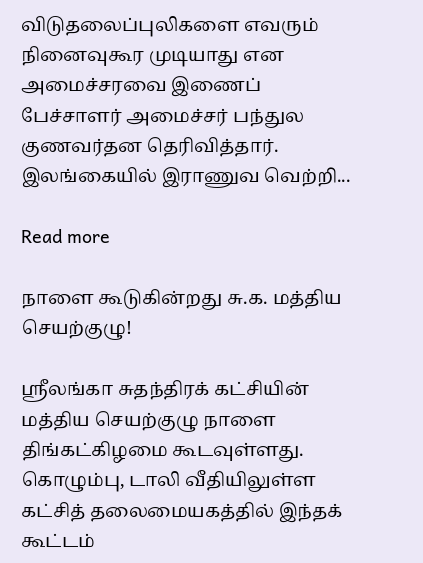விடுதலைப்புலிகளை எவரும் நினைவுகூர முடியாது என அமைச்சரவை இணைப் பேச்சாளர் அமைச்சர் பந்துல குணவர்தன தெரிவித்தார். இலங்கையில் இராணுவ வெற்றி...

Read more

நாளை கூடுகின்றது சு.க. மத்திய செயற்குழு!

ஶ்ரீலங்கா சுதந்திரக் கட்சியின் மத்திய செயற்குழு நாளை திங்கட்கிழமை கூடவுள்ளது. கொழும்பு, டாலி வீதியிலுள்ள கட்சித் தலைமையகத்தில் இந்தக் கூட்டம்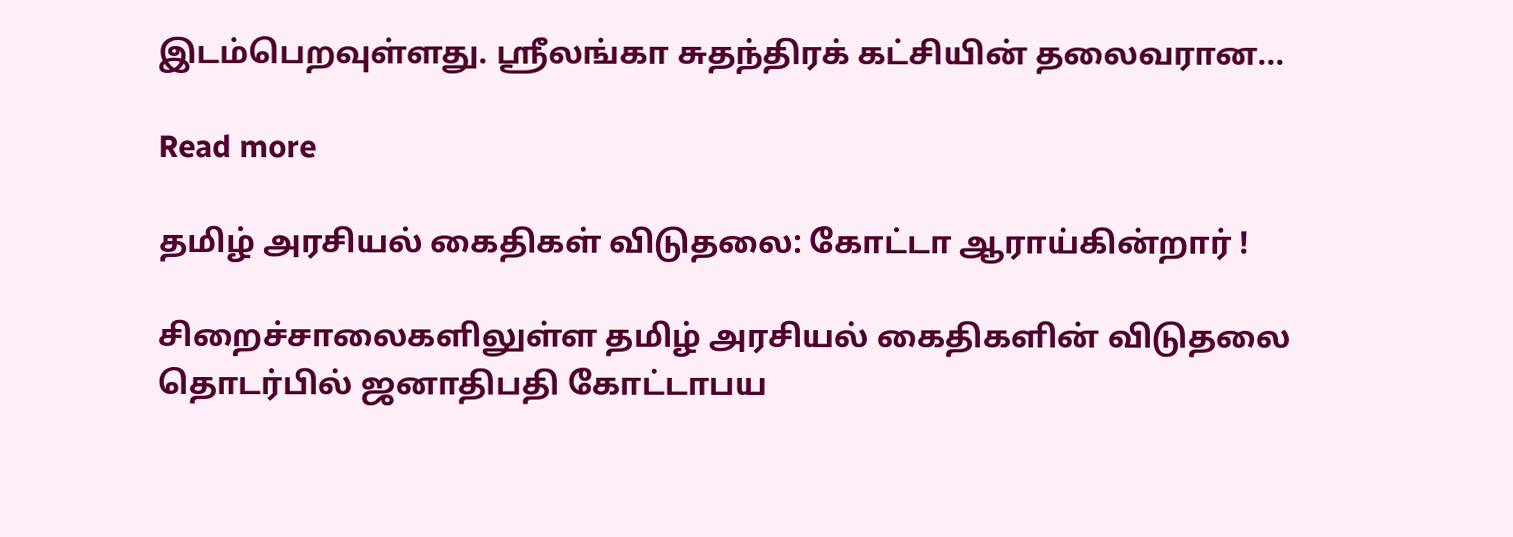இடம்பெறவுள்ளது. ஶ்ரீலங்கா சுதந்திரக் கட்சியின் தலைவரான...

Read more

தமிழ் அரசியல் கைதிகள் விடுதலை: கோட்டா ஆராய்கின்றார் !

சிறைச்சாலைகளிலுள்ள தமிழ் அரசியல் கைதிகளின் விடுதலை தொடர்பில் ஜனாதிபதி கோட்டாபய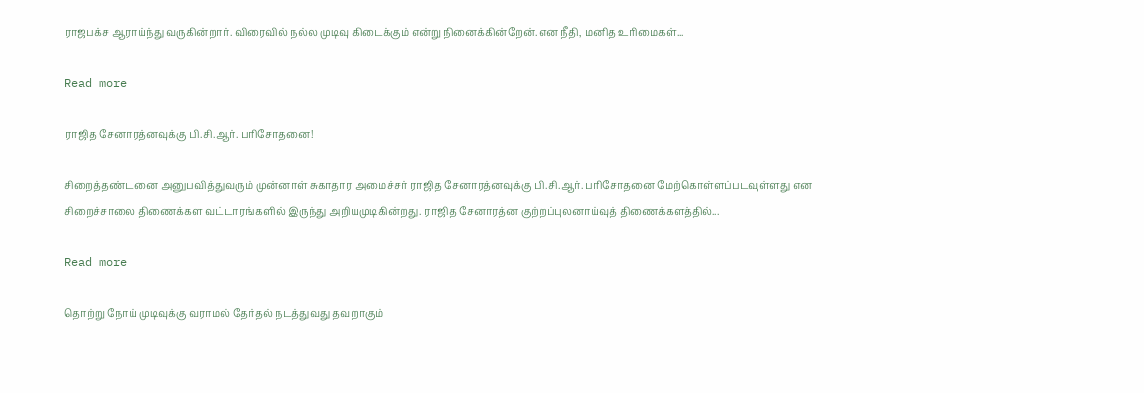ராஜபக்ச ஆராய்ந்து வருகின்றார். விரைவில் நல்ல முடிவு கிடைக்கும் என்று நினைக்கின்றேன்.என நீதி, மனித உரிமைகள்...

Read more

ராஜித சேனாரத்னவுக்கு பி.சி.ஆர். பரிசோதனை!

சிறைத்தண்டனை அனுபவித்துவரும் முன்னாள் சுகாதார அமைச்சர் ராஜித சேனாரத்னவுக்கு பி.சி.ஆர். பரிசோதனை மேற்கொள்ளப்படவுள்ளது என சிறைச்சாலை திணைக்கள வட்டாரங்களில் இருந்து அறியமுடிகின்றது. ராஜித சேனாரத்ன குற்றப்புலனாய்வுத் திணைக்களத்தில்...

Read more

தொற்று நோய் முடிவுக்கு வராமல் தேர்தல் நடத்துவது தவறாகும்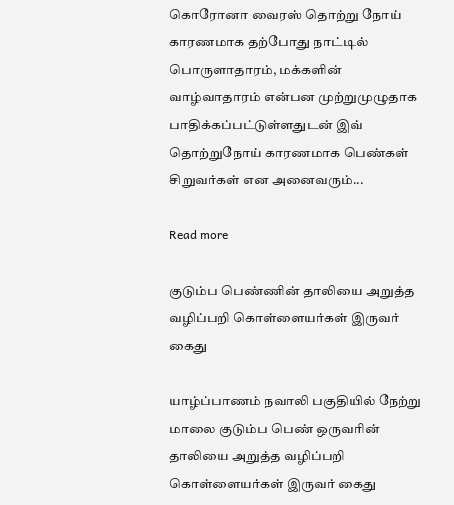கொரோனா வைரஸ் தொற்று நோய் காரணமாக தற்போது நாட்டில் பொருளாதாரம், மக்களின் வாழ்வாதாரம் என்பன முற்றுமுழுதாக பாதிக்கப்பட்டுள்ளதுடன் இவ் தொற்றுநோய் காரணமாக பெண்கள் சிறுவர்கள் என அனைவரும்...

Read more

குடும்ப பெண்ணின் தாலியை அறுத்த வழிப்பறி கொள்ளையர்கள் இருவர் கைது

யாழ்ப்பாணம் நவாலி பகுதியில் நேற்று மாலை குடும்ப பெண் ஒருவரின் தாலியை அறுத்த வழிப்பறி கொள்ளையர்கள் இருவர் கைது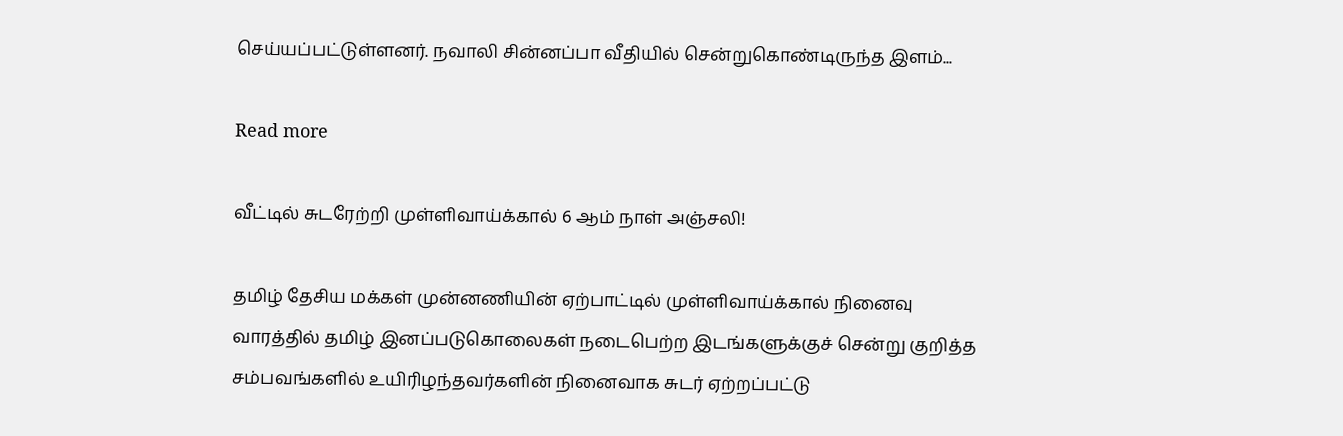செய்யப்பட்டுள்ளனர். நவாலி சின்னப்பா வீதியில் சென்றுகொண்டிருந்த இளம்...

Read more

வீட்டில் சுடரேற்றி முள்ளிவாய்க்கால் 6 ஆம் நாள் அஞ்சலி!

தமிழ் தேசிய மக்கள் முன்னணியின் ஏற்பாட்டில் முள்ளிவாய்க்கால் நினைவு வாரத்தில் தமிழ் இனப்படுகொலைகள் நடைபெற்ற இடங்களுக்குச் சென்று குறித்த சம்பவங்களில் உயிரிழந்தவர்களின் நினைவாக சுடர் ஏற்றப்பட்டு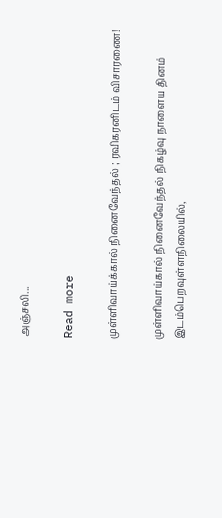அஞ்சலி...

Read more

முள்ளிவாய்க்கால் நினைவேந்தல் ; ரவிகரனிடம் விசாரணை!

முள்ளிவாய்கால் நினைவேந்தல் நிகழ்வு நாளைய தினம் இடம்பெறவுள்ளநிலையில்,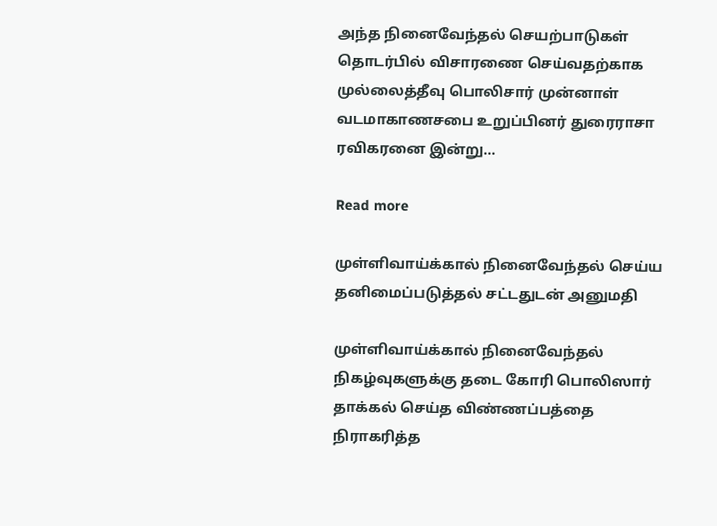அந்த நினைவேந்தல் செயற்பாடுகள் தொடர்பில் விசாரணை செய்வதற்காக முல்லைத்தீவு பொலிசார் முன்னாள் வடமாகாணசபை உறுப்பினர் துரைராசா ரவிகரனை இன்று...

Read more

முள்ளிவாய்க்கால் நினைவேந்தல் செய்ய தனிமைப்படுத்தல் சட்டதுடன் அனுமதி

முள்ளிவாய்க்கால் நினைவேந்தல் நிகழ்வுகளுக்கு தடை கோரி பொலிஸார் தாக்கல் செய்த விண்ணப்பத்தை நிராகரித்த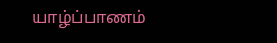யாழ்ப்பாணம்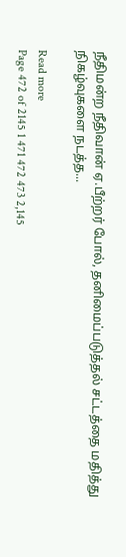நீதிமன்ற நீதிவான் ஏ.பீற்றர் போல், தனிமைப்படுத்தல் சட்டத்தை மதித்து நிகழ்வுகளை நடத்த...

Read more
Page 472 of 2145 1 471 472 473 2,145